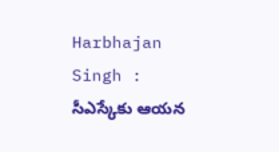Harbhajan Singh : సీఎస్కేకు ఆయన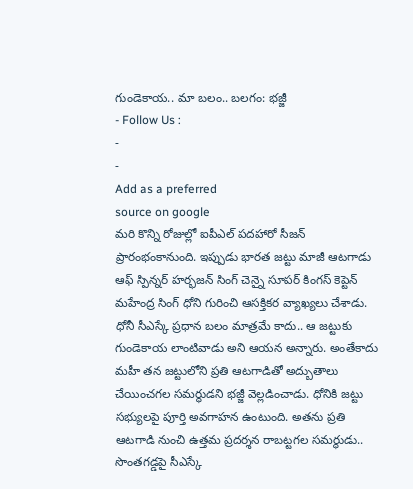గుండెకాయ.. మా బలం.. బలగం: భజ్జీ
- Follow Us :
-
-
Add as a preferred
source on google
మరి కొన్ని రోజుల్లో ఐపీఎల్ పదహారో సీజన్ ప్రారంభంకానుంది. ఇప్పుడు భారత జట్టు మాజీ ఆటగాడు ఆఫ్ స్పిన్నర్ హర్భజన్ సింగ్ చెన్నై సూపర్ కింగస్ కెప్టెన్ మహేంద్ర సింగ్ ధోని గురించి ఆసక్తికర వ్యాఖ్యలు చేశాడు. ధోనీ సీఎస్కే ప్రధాన బలం మాత్రమే కాదు.. ఆ జట్టుకు గుండెకాయ లాంటివాడు అని ఆయన అన్నారు. అంతేకాదు మహీ తన జట్టులోని ప్రతి ఆటగాడితో అద్బుతాలు చేయించగల సమర్థుడని భజ్జీ వెల్లడించాడు. ధోనికి జట్టు సభ్యులపై పూర్తి అవగాహన ఉంటుంది. అతను ప్రతి ఆటగాడి నుంచి ఉత్తమ ప్రదర్శన రాబట్టగల సమర్థుడు.. సొంతగడ్డపై సీఎస్కే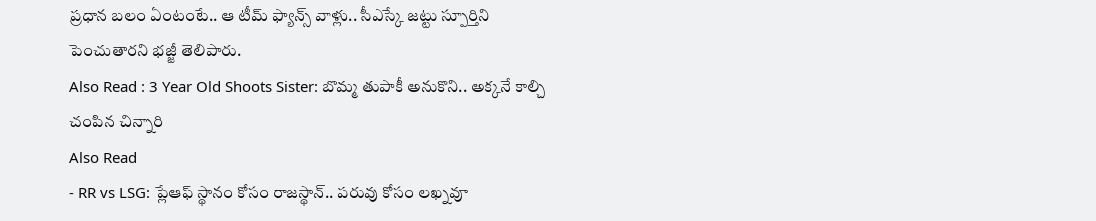ప్రధాన బలం ఏంటంటే.. ఆ టీమ్ ఫ్యాన్స్ వాళ్లు.. సీఎస్కే జట్టు స్పూర్తిని పెంచుతారని భజ్జీ తెలిపారు.
Also Read : 3 Year Old Shoots Sister: బొమ్మ తుపాకీ అనుకొని.. అక్కనే కాల్చి చంపిన చిన్నారి
Also Read
- RR vs LSG: ప్లేఆఫ్ స్థానం కోసం రాజస్థాన్.. పరువు కోసం లఖ్నవూ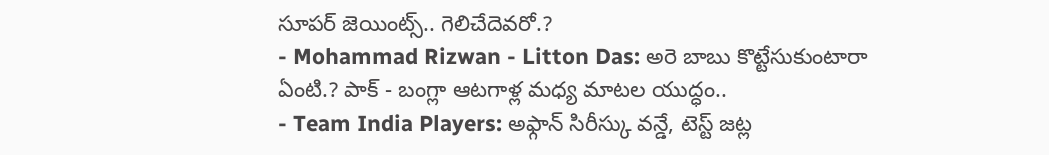సూపర్ జెయింట్స్.. గెలిచేదెవరో.?
- Mohammad Rizwan - Litton Das: అరె బాబు కొట్టేసుకుంటారా ఏంటి.? పాక్ - బంగ్లా ఆటగాళ్ల మధ్య మాటల యుద్ధం..
- Team India Players: అఫ్గాన్ సిరీస్కు వన్డే, టెస్ట్ జట్ల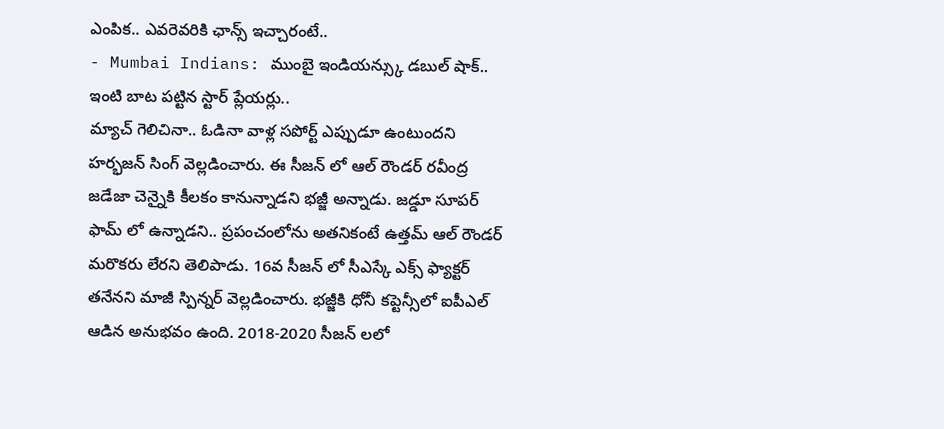ఎంపిక.. ఎవరెవరికి ఛాన్స్ ఇచ్చారంటే..
- Mumbai Indians: ముంబై ఇండియన్స్కు డబుల్ షాక్.. ఇంటి బాట పట్టిన స్టార్ ప్లేయర్లు..
మ్యాచ్ గెలిచినా.. ఓడినా వాళ్ల సపోర్ట్ ఎప్పుడూ ఉంటుందని హర్భజన్ సింగ్ వెల్లడించారు. ఈ సీజన్ లో ఆల్ రౌండర్ రవీంద్ర జడేజా చెన్నైకి కీలకం కానున్నాడని భజ్జీ అన్నాడు. జడ్డూ సూపర్ ఫామ్ లో ఉన్నాడని.. ప్రపంచంలోను అతనికంటే ఉత్తమ్ ఆల్ రౌండర్ మరొకరు లేరని తెలిపాడు. 16వ సీజన్ లో సీఎస్కే ఎక్స్ ఫ్యాక్టర్ తనేనని మాజీ స్పిన్నర్ వెల్లడించారు. భజ్జీకి ధోనీ కప్టెన్సీలో ఐపీఎల్ ఆడిన అనుభవం ఉంది. 2018-2020 సీజన్ లలో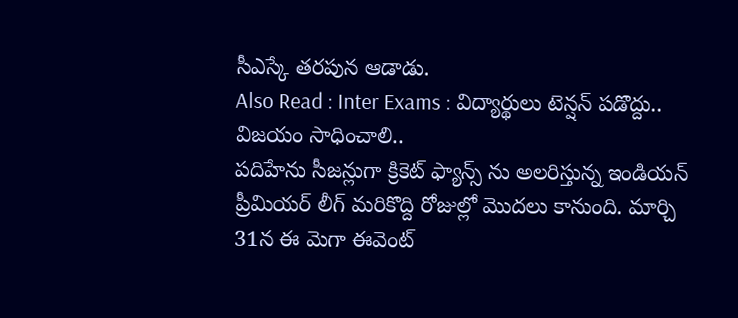సీఎస్కే తరపున ఆడాడు.
Also Read : Inter Exams : విద్యార్థులు టెన్షన్ పడొద్దు.. విజయం సాధించాలి..
పదిహేను సీజన్లుగా క్రికెట్ ఫ్యాన్స్ ను అలరిస్తున్న ఇండియన్ ప్రీమియర్ లీగ్ మరికొద్ది రోజుల్లో మొదలు కానుంది. మార్చి 31న ఈ మెగా ఈవెంట్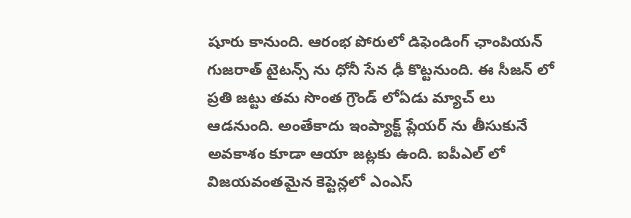షూరు కానుంది. ఆరంభ పోరులో డిఫెండింగ్ ఛాంపియన్ గుజరాత్ టైటన్స్ ను ధోనీ సేన ఢీ కొట్టనుంది. ఈ సీజన్ లో ప్రతి జట్టు తమ సొంత గ్రౌండ్ లోఏడు మ్యాచ్ లు ఆడనుంది. అంతేకాదు ఇంప్యాక్ట్ ప్లేయర్ ను తీసుకునే అవకాశం కూడా ఆయా జట్లకు ఉంది. ఐపీఎల్ లో విజయవంతమైన కెప్టెన్లలో ఎంఎస్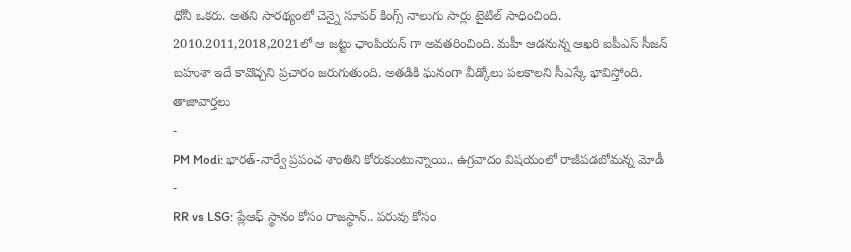ధోనీ ఒకరు. అతని సారథ్యంలో చెన్నై సూపర్ కింగ్స్ నాలుగు సార్లు టైటిల్ సాధించింది. 2010.2011,2018,2021లో ఆ జట్టు ఛాంపియన్ గా అవతరించింది. మహీ ఆడనున్న ఆఖరి ఐపీఎస్ సీజన్ బహుశా ఇదే కావొచ్చని ప్రచారం జరుగుతుంది. అతడికి ఘనంగా వీడ్కోలు పలకాలని సీఎస్కే భావిస్తోంది.
తాజావార్తలు
-
PM Modi: భారత్-నార్వే ప్రపంచ శాంతిని కోరుకుంటున్నాయి.. ఉగ్రవాదం విషయంలో రాజీపడబోమన్న మోడీ
-
RR vs LSG: ప్లేఆఫ్ స్థానం కోసం రాజస్థాన్.. పరువు కోసం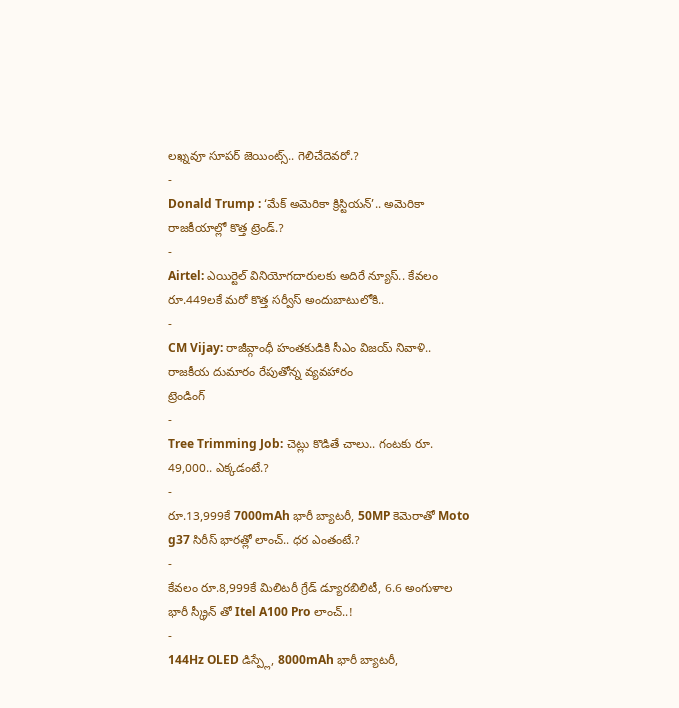లఖ్నవూ సూపర్ జెయింట్స్.. గెలిచేదెవరో.?
-
Donald Trump : ‘మేక్ అమెరికా క్రిస్టియన్’.. అమెరికా రాజకీయాల్లో కొత్త ట్రెండ్.?
-
Airtel: ఎయిర్టెల్ వినియోగదారులకు అదిరే న్యూస్.. కేవలం రూ.449లకే మరో కొత్త సర్వీస్ అందుబాటులోకి..
-
CM Vijay: రాజీవ్గాంధీ హంతకుడికి సీఎం విజయ్ నివాళి.. రాజకీయ దుమారం రేపుతోన్న వ్యవహారం
ట్రెండింగ్
-
Tree Trimming Job: చెట్లు కొడితే చాలు.. గంటకు రూ. 49,000.. ఎక్కడంటే.?
-
రూ.13,999కే 7000mAh భారీ బ్యాటరీ, 50MP కెమెరాతో Moto g37 సిరీస్ భారత్లో లాంచ్.. ధర ఎంతంటే.?
-
కేవలం రూ.8,999కే మిలిటరీ గ్రేడ్ డ్యూరబిలిటీ, 6.6 అంగుళాల భారీ స్క్రీన్ తో Itel A100 Pro లాంచ్..!
-
144Hz OLED డిస్ప్లే, 8000mAh భారీ బ్యాటరీ,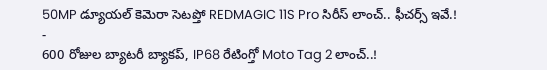50MP డ్యూయల్ కెమెరా సెటప్తో REDMAGIC 11S Pro సిరీస్ లాంచ్.. ఫీచర్స్ ఇవే.!
-
600 రోజుల బ్యాటరీ బ్యాకప్, IP68 రేటింగ్తో Moto Tag 2 లాంచ్..!